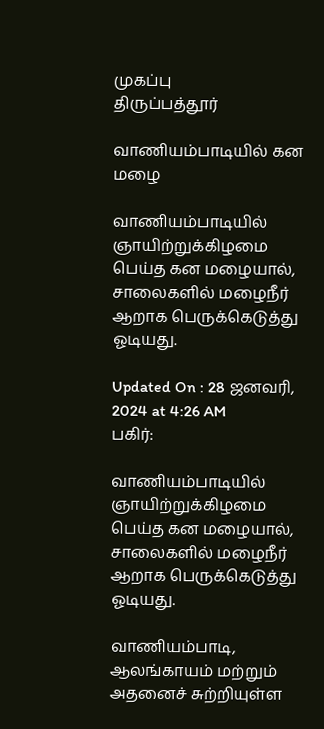முகப்பு
திருப்பத்தூர்

வாணியம்பாடியில் கன மழை

வாணியம்பாடியில் ஞாயிற்றுக்கிழமை பெய்த கன மழையால், சாலைகளில் மழைநீர் ஆறாக பெருக்கெடுத்து ஓடியது.

Updated On : 28 ஜனவரி, 2024 at 4:26 AM
பகிர்:

வாணியம்பாடியில் ஞாயிற்றுக்கிழமை பெய்த கன மழையால், சாலைகளில் மழைநீர் ஆறாக பெருக்கெடுத்து ஓடியது.

வாணியம்பாடி, ஆலங்காயம் மற்றும் அதனைச் சுற்றியுள்ள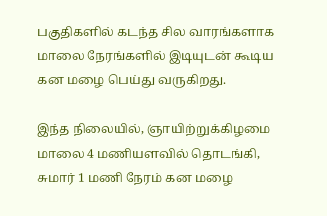பகுதிகளில் கடந்த சில வாரங்களாக மாலை நேரங்களில் இடியுடன் கூடிய கன மழை பெய்து வருகிறது.

இந்த நிலையில், ஞாயிற்றுக்கிழமை மாலை 4 மணியளவில் தொடங்கி, சுமார் 1 மணி நேரம் கன மழை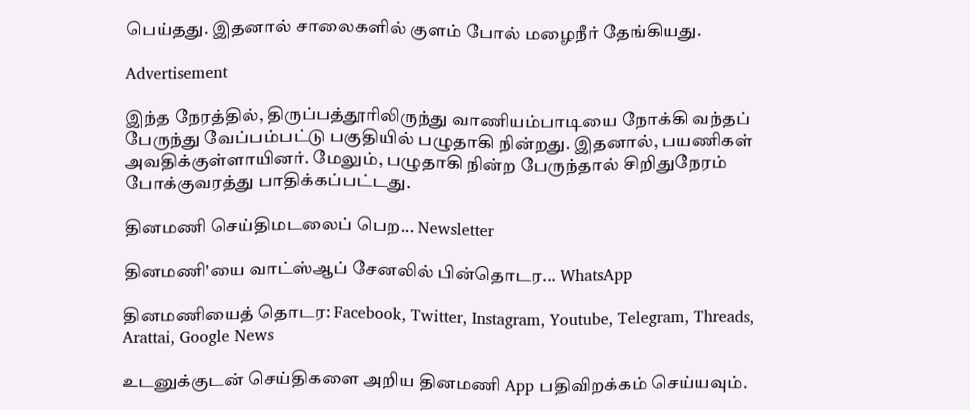பெய்தது. இதனால் சாலைகளில் குளம் போல் மழைநீர் தேங்கியது.

Advertisement

இந்த நேரத்தில், திருப்பத்தூரிலிருந்து வாணியம்பாடியை நோக்கி வந்தப் பேருந்து வேப்பம்பட்டு பகுதியில் பழுதாகி நின்றது. இதனால், பயணிகள் அவதிக்குள்ளாயினர். மேலும், பழுதாகி நின்ற பேருந்தால் சிறிதுநேரம் போக்குவரத்து பாதிக்கப்பட்டது.

தினமணி செய்திமடலைப் பெற... Newsletter

தினமணி'யை வாட்ஸ்ஆப் சேனலில் பின்தொடர... WhatsApp

தினமணியைத் தொடர: Facebook, Twitter, Instagram, Youtube, Telegram, Threads, Arattai, Google News

உடனுக்குடன் செய்திகளை அறிய தினமணி App பதிவிறக்கம் செய்யவும்.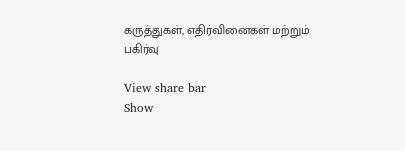கருத்துகள், எதிர்வினைகள் மற்றும் பகிர்வு

View share bar
Show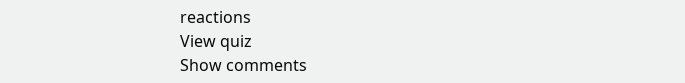reactions
View quiz
Show comments